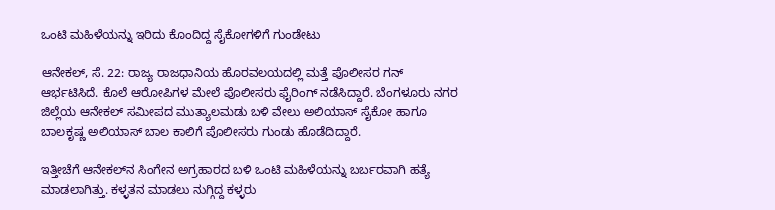ಒಂಟಿ ಮಹಿಳೆಯನ್ನು ಇರಿದು ಕೊಂದಿದ್ದ ಸೈಕೋಗಳಿಗೆ ಗುಂಡೇಟು

ಆನೇಕಲ್, ಸೆ. 22: ರಾಜ್ಯ ರಾಜಧಾನಿಯ ಹೊರವಲಯದಲ್ಲಿ ಮತ್ತೆ ಪೊಲೀಸರ ಗನ್ ಆರ್ಭಟಿಸಿದೆ. ಕೊಲೆ ಆರೋಪಿಗಳ ಮೇಲೆ ಪೊಲೀಸರು ಫೈರಿಂಗ್ ನಡೆಸಿದ್ದಾರೆ. ಬೆಂಗಳೂರು ನಗರ ಜಿಲ್ಲೆಯ ಆನೇಕಲ್ ಸಮೀಪದ ಮುತ್ಯಾಲಮಡು ಬಳಿ ವೇಲು ಅಲಿಯಾಸ್ ಸೈಕೋ ಹಾಗೂ ಬಾಲಕೃಷ್ಣ ಅಲಿಯಾಸ್ ಬಾಲ ಕಾಲಿಗೆ ಪೊಲೀಸರು ಗುಂಡು ಹೊಡೆದಿದ್ದಾರೆ.

ಇತ್ತೀಚೆಗೆ ಆನೇಕಲ್‌ನ ಸಿಂಗೇನ ಅಗ್ರಹಾರದ ಬಳಿ ಒಂಟಿ ಮಹಿಳೆಯನ್ನು ಬರ್ಬರವಾಗಿ ಹತ್ಯೆ ಮಾಡಲಾಗಿತ್ತು. ಕಳ್ಳತನ ಮಾಡಲು ನುಗ್ಗಿದ್ದ ಕಳ್ಳರು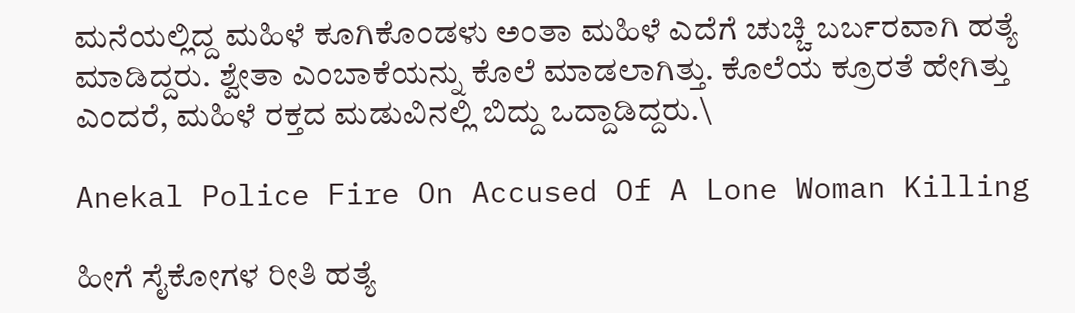ಮನೆಯಲ್ಲಿದ್ದ ಮಹಿಳೆ ಕೂಗಿಕೊಂಡಳು ಅಂತಾ ಮಹಿಳೆ ಎದೆಗೆ ಚುಚ್ಚಿ ಬರ್ಬರವಾಗಿ ಹತ್ಯೆ ಮಾಡಿದ್ದರು. ಶ್ವೇತಾ ಎಂಬಾಕೆಯನ್ನು ಕೊಲೆ ಮಾಡಲಾಗಿತ್ತು. ಕೊಲೆಯ ಕ್ರೂರತೆ ಹೇಗಿತ್ತು ಎಂದರೆ, ಮಹಿಳೆ ರಕ್ತದ ಮಡುವಿನಲ್ಲಿ ಬಿದ್ದು ಒದ್ದಾಡಿದ್ದರು.\

Anekal Police Fire On Accused Of A Lone Woman Killing

ಹೀಗೆ ಸೈಕೋಗಳ ರೀತಿ ಹತ್ಯೆ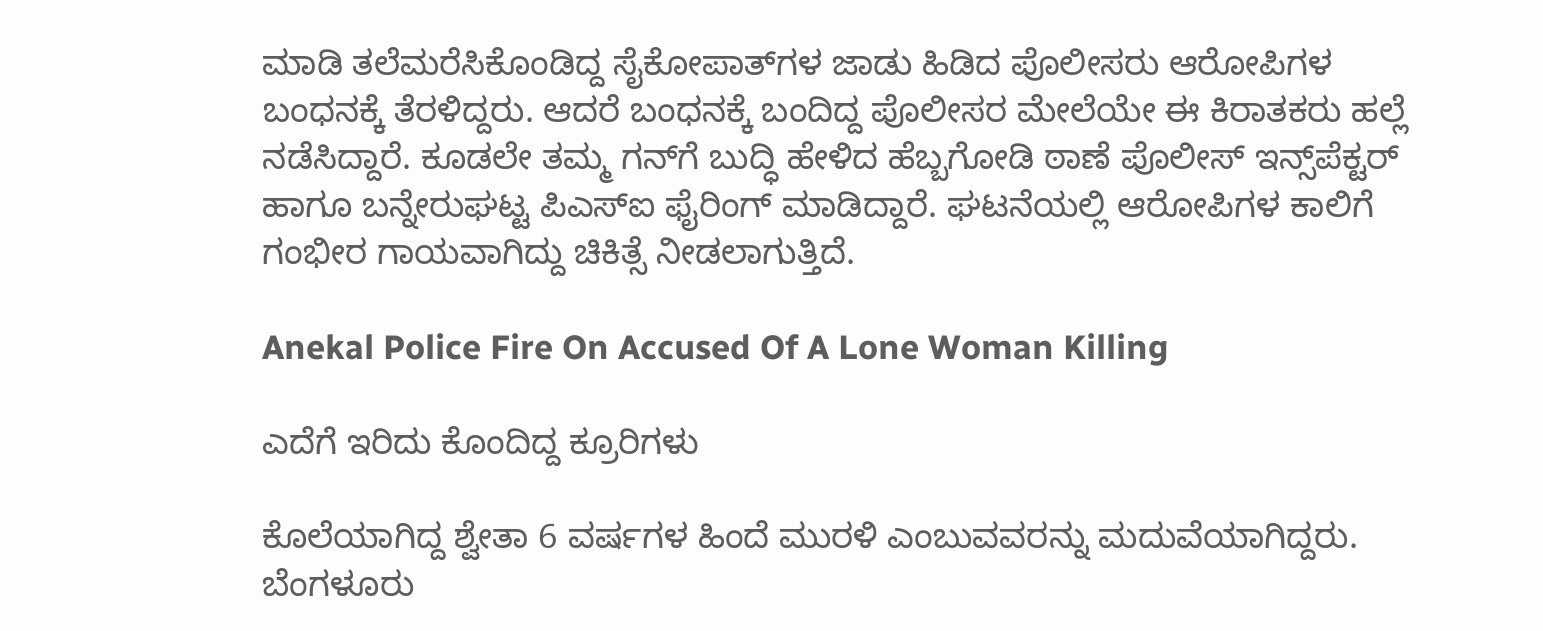ಮಾಡಿ ತಲೆಮರೆಸಿಕೊಂಡಿದ್ದ ಸೈಕೋಪಾತ್‌ಗಳ ಜಾಡು ಹಿಡಿದ ಪೊಲೀಸರು ಆರೋಪಿಗಳ ಬಂಧನಕ್ಕೆ ತೆರಳಿದ್ದರು. ಆದರೆ ಬಂಧನಕ್ಕೆ ಬಂದಿದ್ದ ಪೊಲೀಸರ ಮೇಲೆಯೇ ಈ ಕಿರಾತಕರು ಹಲ್ಲೆ ನಡೆಸಿದ್ದಾರೆ. ಕೂಡಲೇ ತಮ್ಮ ಗನ್‌ಗೆ ಬುದ್ಧಿ ಹೇಳಿದ ಹೆಬ್ಬಗೋಡಿ ಠಾಣೆ ಪೊಲೀಸ್ ಇನ್ಸ್‌ಪೆಕ್ಟರ್ ಹಾಗೂ ಬನ್ನೇರುಘಟ್ಟ ಪಿಎಸ್‌ಐ ಫೈರಿಂಗ್ ಮಾಡಿದ್ದಾರೆ. ಘಟನೆಯಲ್ಲಿ ಆರೋಪಿಗಳ ಕಾಲಿಗೆ ಗಂಭೀರ ಗಾಯವಾಗಿದ್ದು ಚಿಕಿತ್ಸೆ ನೀಡಲಾಗುತ್ತಿದೆ.

Anekal Police Fire On Accused Of A Lone Woman Killing

ಎದೆಗೆ ಇರಿದು ಕೊಂದಿದ್ದ ಕ್ರೂರಿಗಳು

ಕೊಲೆಯಾಗಿದ್ದ ಶ್ವೇತಾ 6 ವರ್ಷಗಳ ಹಿಂದೆ ಮುರಳಿ ಎಂಬುವವರನ್ನು ಮದುವೆಯಾಗಿದ್ದರು. ಬೆಂಗಳೂರು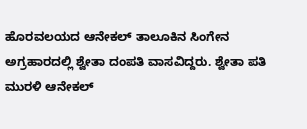ಹೊರವಲಯದ ಆನೇಕಲ್ ತಾಲೂಕಿನ ಸಿಂಗೇನ ಅಗ್ರಹಾರದಲ್ಲಿ ಶ್ವೇತಾ ದಂಪತಿ ವಾಸವಿದ್ದರು. ಶ್ವೇತಾ ಪತಿ ಮುರಳಿ ಆನೇಕಲ್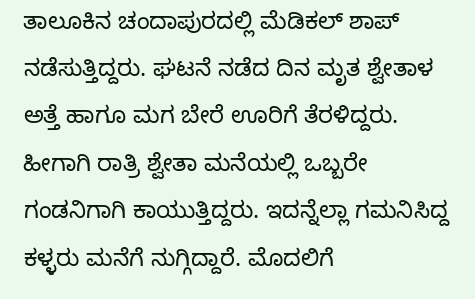ತಾಲೂಕಿನ ಚಂದಾಪುರದಲ್ಲಿ ಮೆಡಿಕಲ್ ಶಾಪ್ ನಡೆಸುತ್ತಿದ್ದರು. ಘಟನೆ ನಡೆದ ದಿನ ಮೃತ ಶ್ವೇತಾಳ ಅತ್ತೆ ಹಾಗೂ ಮಗ ಬೇರೆ ಊರಿಗೆ ತೆರಳಿದ್ದರು. ಹೀಗಾಗಿ ರಾತ್ರಿ ಶ್ವೇತಾ ಮನೆಯಲ್ಲಿ ಒಬ್ಬರೇ ಗಂಡನಿಗಾಗಿ ಕಾಯುತ್ತಿದ್ದರು. ಇದನ್ನೆಲ್ಲಾ ಗಮನಿಸಿದ್ದ ಕಳ್ಳರು ಮನೆಗೆ ನುಗ್ಗಿದ್ದಾರೆ. ಮೊದಲಿಗೆ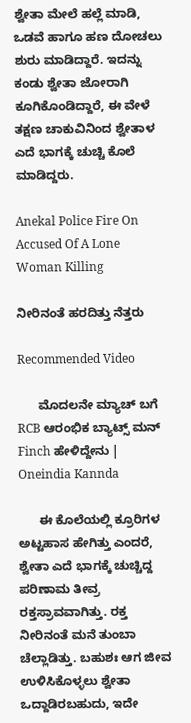ಶ್ವೇತಾ ಮೇಲೆ ಹಲ್ಲೆ ಮಾಡಿ, ಒಡವೆ ಹಾಗೂ ಹಣ ದೋಚಲು ಶುರು ಮಾಡಿದ್ದಾರೆ. ಇದನ್ನು ಕಂಡು ಶ್ವೇತಾ ಜೋರಾಗಿ ಕೂಗಿಕೊಂಡಿದ್ದಾರೆ, ಈ ವೇಳೆ ತಕ್ಷಣ ಚಾಕುವಿನಿಂದ ಶ್ವೇತಾಳ ಎದೆ ಭಾಗಕ್ಕೆ ಚುಚ್ಚಿ ಕೊಲೆ ಮಾಡಿದ್ದರು.

Anekal Police Fire On Accused Of A Lone Woman Killing

ನೀರಿನಂತೆ ಹರದಿತ್ತು ನೆತ್ತರು

Recommended Video

      ಮೊದಲನೇ ಮ್ಯಾಚ್ ಬಗೆ RCB ಆರಂಭಿಕ ಬ್ಯಾಟ್ಸ್ ಮನ್ Finch ಹೇಳಿದ್ದೇನು | Oneindia Kannda

      ಈ ಕೊಲೆಯಲ್ಲಿ ಕ್ರೂರಿಗಳ ಅಟ್ಟಹಾಸ ಹೇಗಿತ್ತು ಎಂದರೆ, ಶ್ವೇತಾ ಎದೆ ಭಾಗಕ್ಕೆ ಚುಚ್ಚಿದ್ದ ಪರಿಣಾಮ ತೀವ್ರ ರಕ್ತಸ್ರಾವವಾಗಿತ್ತು. ರಕ್ತ ನೀರಿನಂತೆ ಮನೆ ತುಂಬಾ ಚೆಲ್ಲಾಡಿತ್ತು. ಬಹುಶಃ ಆಗ ಜೀವ ಉಳಿಸಿಕೊಳ್ಳಲು ಶ್ವೇತಾ ಒದ್ದಾಡಿರಬಹುದು, ಇದೇ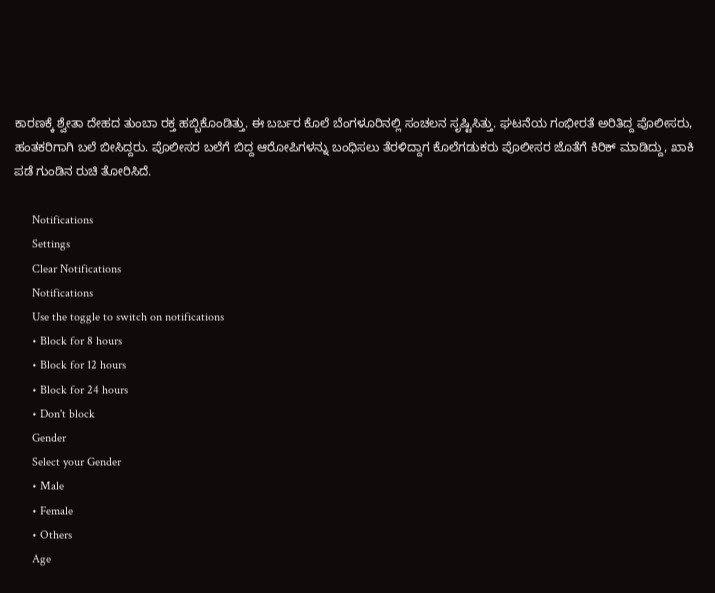ಕಾರಣಕ್ಕೆ ಶ್ವೇತಾ ದೇಹದ ತುಂಬಾ ರಕ್ತ ಹಬ್ಬಿಕೊಂಡಿತ್ತು. ಈ ಬರ್ಬರ ಕೊಲೆ ಬೆಂಗಳೂರಿನಲ್ಲಿ ಸಂಚಲನ ಸೃಷ್ಟಿಸಿತ್ತು. ಘಟನೆಯ ಗಂಭೀರತೆ ಅರಿತಿದ್ದ ಪೊಲೀಸರು, ಹಂತಕರಿಗಾಗಿ ಬಲೆ ಬೀಸಿದ್ದರು. ಪೊಲೀಸರ ಬಲೆಗೆ ಬಿದ್ದ ಆರೋಪಿಗಳನ್ನು ಬಂಧಿಸಲು ತೆರಳಿದ್ದಾಗ ಕೊಲೆಗಡುಕರು ಪೊಲೀಸರ ಜೊತೆಗೆ ಕಿರಿಕ್ ಮಾಡಿದ್ದು, ಖಾಕಿ ಪಡೆ ಗುಂಡಿನ ರುಚಿ ತೋರಿಸಿದೆ.

      Notifications
      Settings
      Clear Notifications
      Notifications
      Use the toggle to switch on notifications
      • Block for 8 hours
      • Block for 12 hours
      • Block for 24 hours
      • Don't block
      Gender
      Select your Gender
      • Male
      • Female
      • Others
      Age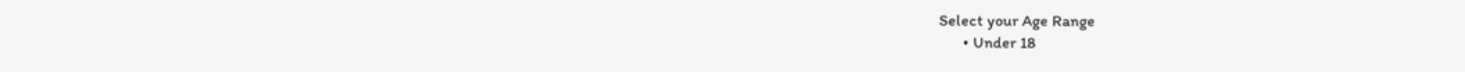Select your Age Range
      • Under 18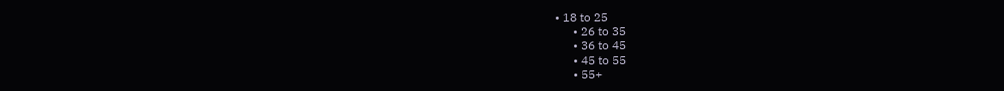• 18 to 25
      • 26 to 35
      • 36 to 45
      • 45 to 55
      • 55+